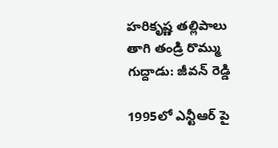హరికృష్ణ తల్లిపాలు తాగి తండ్రి రొమ్ము గుద్దాడు: జీవన్ రెడ్డి

1995లో ఎన్టీఆర్ పై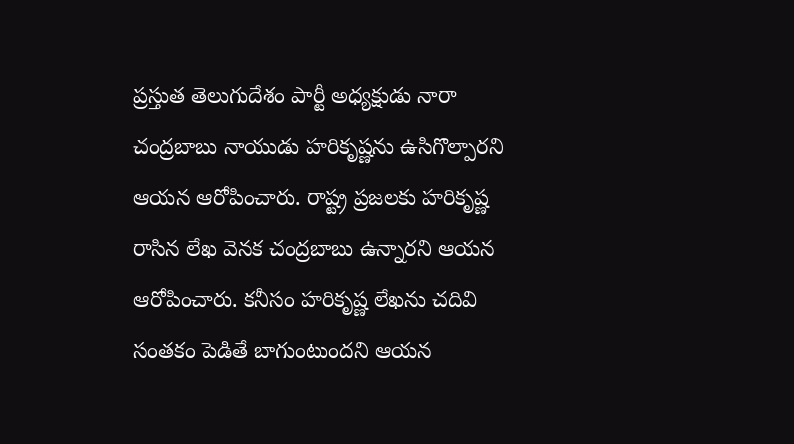ప్రస్తుత తెలుగుదేశం పార్టీ అధ్యక్షుడు నారా చంద్రబాబు నాయుడు హరికృష్ణను ఉసిగొల్పారని ఆయన ఆరోపించారు. రాష్ట్ర ప్రజలకు హరికృష్ణ రాసిన లేఖ వెనక చంద్రబాబు ఉన్నారని ఆయన ఆరోపించారు. కనీసం హరికృష్ణ లేఖను చదివి సంతకం పెడితే బాగుంటుందని ఆయన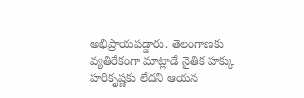అభిప్రాయపడ్డారు. తెలంగాణకు వ్యతిరేకంగా మాట్లాడే నైతిక హక్కు హరికృష్ణకు లేదని ఆయన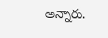అన్నారు.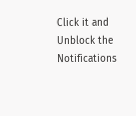Click it and Unblock the Notifications